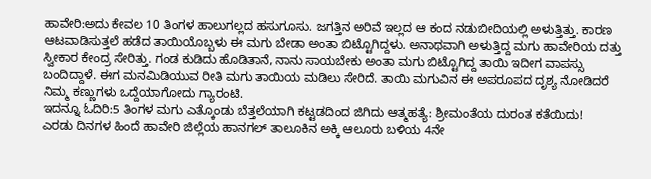ಹಾವೇರಿ:ಅದು ಕೇವಲ 10 ತಿಂಗಳ ಹಾಲುಗಲ್ಲದ ಹಸುಗೂಸು. ಜಗತ್ತಿನ ಅರಿವೆ ಇಲ್ಲದ ಆ ಕಂದ ನಡುಬೀದಿಯಲ್ಲಿ ಅಳುತ್ತಿತ್ತು. ಕಾರಣ ಆಟವಾಡಿಸುತ್ತಲೆ ಹಡೆದ ತಾಯಿಯೊಬ್ಬಳು ಈ ಮಗು ಬೇಡಾ ಅಂತಾ ಬಿಟ್ಟೊಗಿದ್ದಳು. ಅನಾಥವಾಗಿ ಅಳುತ್ತಿದ್ದ ಮಗು ಹಾವೇರಿಯ ದತ್ತು ಸ್ವೀಕಾರ ಕೇಂದ್ರ ಸೇರಿತ್ತು. ಗಂಡ ಕುಡಿದು ಹೊಡಿತಾನೆ, ನಾನು ಸಾಯಬೇಕು ಅಂತಾ ಮಗು ಬಿಟ್ಟೊಗಿದ್ದ ತಾಯಿ ಇದೀಗ ವಾಪಸ್ಸು ಬಂದಿದ್ದಾಳೆ. ಈಗ ಮನಮಿಡಿಯುವ ರೀತಿ ಮಗು ತಾಯಿಯ ಮಡಿಲು ಸೇರಿದೆ. ತಾಯಿ ಮಗುವಿನ ಈ ಅಪರೂಪದ ದೃಶ್ಯ ನೋಡಿದರೆ ನಿಮ್ಮ ಕಣ್ಣುಗಳು ಒದ್ದೆಯಾಗೋದು ಗ್ಯಾರಂಟಿ.
ಇದನ್ನೂ ಓದಿರಿ:5 ತಿಂಗಳ ಮಗು ಎತ್ಕೊಂಡು ಬೆತ್ತಲೆಯಾಗಿ ಕಟ್ಟಡದಿಂದ ಜಿಗಿದು ಆತ್ಮಹತ್ಯೆ: ಶ್ರೀಮಂತೆಯ ದುರಂತ ಕತೆಯಿದು!
ಎರಡು ದಿನಗಳ ಹಿಂದೆ ಹಾವೇರಿ ಜಿಲ್ಲೆಯ ಹಾನಗಲ್ ತಾಲೂಕಿನ ಅಕ್ಕಿ ಆಲೂರು ಬಳಿಯ 4ನೇ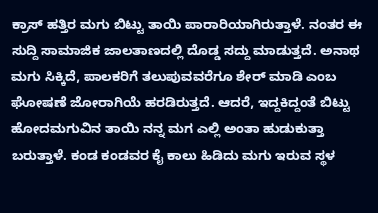ಕ್ರಾಸ್ ಹತ್ತಿರ ಮಗು ಬಿಟ್ಟು ತಾಯಿ ಪಾರಾರಿಯಾಗಿರುತ್ತಾಳೆ. ನಂತರ ಈ ಸುದ್ದಿ ಸಾಮಾಜಿಕ ಜಾಲತಾಣದಲ್ಲಿ ದೊಡ್ಡ ಸದ್ದು ಮಾಡುತ್ತದೆ. ಅನಾಥ ಮಗು ಸಿಕ್ಕಿದೆ, ಪಾಲಕರಿಗೆ ತಲುಪುವವರೆಗೂ ಶೇರ್ ಮಾಡಿ ಎಂಬ ಘೋಷಣೆ ಜೋರಾಗಿಯೆ ಹರಡಿರುತ್ತದೆ. ಆದರೆ, ಇದ್ದಕಿದ್ದಂತೆ ಬಿಟ್ಟು ಹೋದಮಗುವಿನ ತಾಯಿ ನನ್ನ ಮಗ ಎಲ್ಲಿ ಅಂತಾ ಹುಡುಕುತ್ತಾ ಬರುತ್ತಾಳೆ. ಕಂಡ ಕಂಡವರ ಕೈ ಕಾಲು ಹಿಡಿದು ಮಗು ಇರುವ ಸ್ಥಳ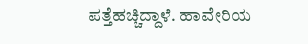ಪತ್ತೆಹಚ್ಚಿದ್ದಾಳೆ. ಹಾವೇರಿಯ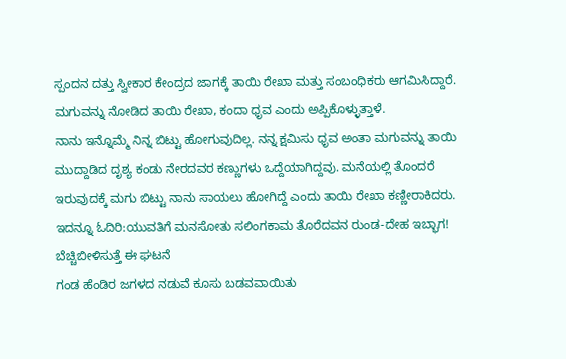ಸ್ಪಂದನ ದತ್ತು ಸ್ವೀಕಾರ ಕೇಂದ್ರದ ಜಾಗಕ್ಕೆ ತಾಯಿ ರೇಖಾ ಮತ್ತು ಸಂಬಂಧಿಕರು ಆಗಮಿಸಿದ್ದಾರೆ. ಮಗುವನ್ನು ನೋಡಿದ ತಾಯಿ ರೇಖಾ, ಕಂದಾ ಧೃವ ಎಂದು ಅಪ್ಪಿಕೊಳ್ಳುತ್ತಾಳೆ.
ನಾನು ಇನ್ನೊಮ್ಮೆ ನಿನ್ನ ಬಿಟ್ಟು ಹೋಗುವುದಿಲ್ಲ. ನನ್ನ‌ ಕ್ಷಮಿಸು ಧೃವ ಅಂತಾ ಮಗುವನ್ನು ತಾಯಿ ಮುದ್ದಾಡಿದ ದೃಶ್ಯ ಕಂಡು ನೇರದವರ ಕಣ್ಣುಗಳು ಒದ್ದೆಯಾಗಿದ್ದವು. ಮನೆಯಲ್ಲಿ ತೊಂದರೆ ಇರುವುದಕ್ಕೆ ಮಗು ಬಿಟ್ಟು ನಾನು ಸಾಯಲು ಹೋಗಿದ್ದೆ ಎಂದು ತಾಯಿ ರೇಖಾ ಕಣ್ಣೀರಾಕಿದರು.
ಇದನ್ನೂ ಓದಿರಿ:ಯುವತಿಗೆ ಮನಸೋತು ಸಲಿಂಗಕಾಮ ತೊರೆದವನ ರುಂಡ-ದೇಹ ಇಬ್ಭಾಗ! ಬೆಚ್ಚಿಬೀಳಿಸುತ್ತೆ ಈ ಘಟನೆ
ಗಂಡ ಹೆಂಡಿರ ಜಗಳದ ನಡುವೆ ಕೂಸು ಬಡವವಾಯಿತು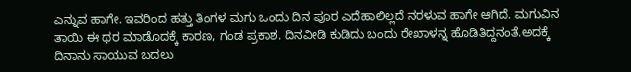ಎನ್ನುವ ಹಾಗೇ. ಇವರಿಂದ ಹತ್ತು ತಿಂಗಳ‌ ಮಗು ಒಂದು ದಿನ ಪೂರ ಎದೆಹಾಲಿಲ್ಲದೆ ನರಳುವ ಹಾಗೇ ಆಗಿದೆ. ಮಗುವಿನ ತಾಯಿ ಈ ಥರ ಮಾಡೊದಕ್ಕೆ ಕಾರಣ, ಗಂಡ ಪ್ರಕಾಶ. ದಿನವೀಡಿ ಕುಡಿದು ಬಂದು ರೇಖಾಳನ್ನ ಹೊಡಿತಿದ್ದನಂತೆ.ಅದಕ್ಕೆ ದಿನಾನು ಸಾಯುವ ಬದಲು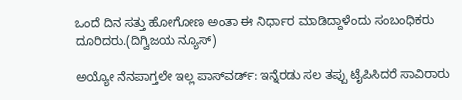ಒಂದೆ ದಿನ ಸತ್ತು ಹೋಗೋಣ ಅಂತಾ ಈ ನಿರ್ಧಾರ ಮಾಡಿದ್ದಾಳೆಂದು ಸಂಬಂಧಿಕರು ದೂರಿದರು.(ದಿಗ್ವಿಜಯ ನ್ಯೂಸ್)

ಅಯ್ಯೋ ನೆನಪಾಗ್ತಲೇ ಇಲ್ಲ ಪಾಸ್‌ವರ್ಡ್‌: ಇನ್ನೆರಡು ಸಲ ತಪ್ಪು ಟೈಪಿಸಿದರೆ ಸಾವಿರಾರು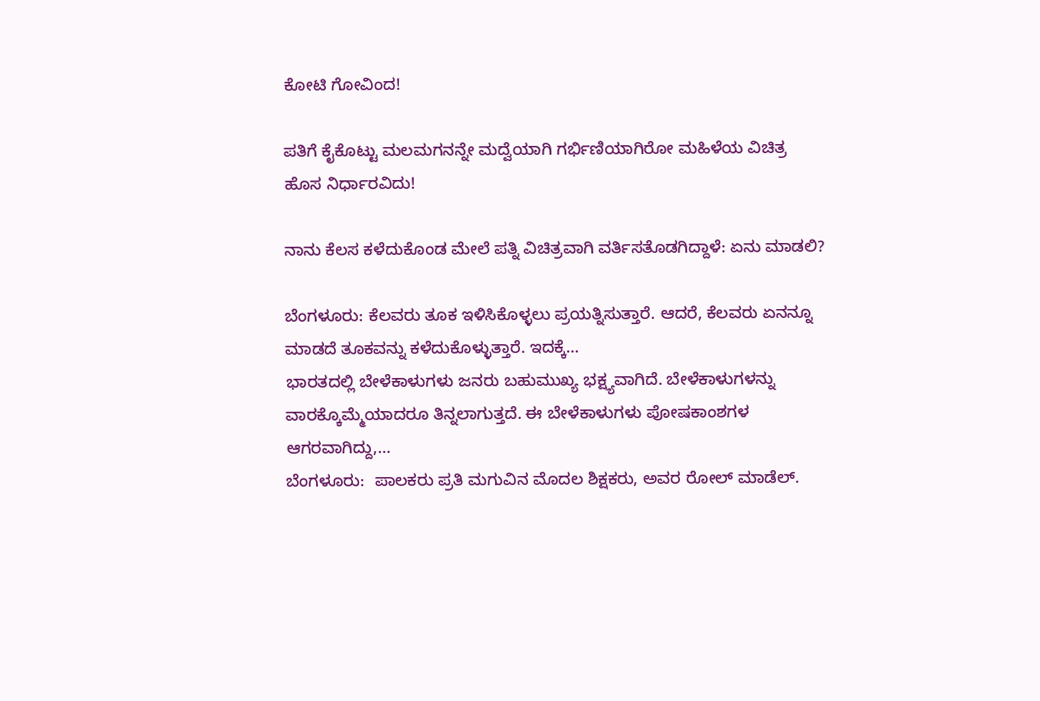ಕೋಟಿ ಗೋವಿಂದ!

ಪತಿಗೆ ಕೈಕೊಟ್ಟು ಮಲಮಗನನ್ನೇ ಮದ್ವೆಯಾಗಿ ಗರ್ಭಿಣಿಯಾಗಿರೋ ಮಹಿಳೆಯ ವಿಚಿತ್ರ ಹೊಸ ನಿರ್ಧಾರವಿದು!

ನಾನು ಕೆಲಸ ಕಳೆದುಕೊಂಡ ಮೇಲೆ ಪತ್ನಿ ವಿಚಿತ್ರವಾಗಿ ವರ್ತಿಸತೊಡಗಿದ್ದಾಳೆ: ಏನು ಮಾಡಲಿ?

ಬೆಂಗಳೂರು: ಕೆಲವರು ತೂಕ ಇಳಿಸಿಕೊಳ್ಳಲು ಪ್ರಯತ್ನಿಸುತ್ತಾರೆ. ಆದರೆ, ಕೆಲವರು ಏನನ್ನೂ ಮಾಡದೆ ತೂಕವನ್ನು ಕಳೆದುಕೊಳ್ಳುತ್ತಾರೆ. ಇದಕ್ಕೆ…
ಭಾರತದಲ್ಲಿ ಬೇಳೆಕಾಳುಗಳು ಜನರು ಬಹುಮುಖ್ಯ ಭಕ್ಷ್ಯವಾಗಿದೆ. ಬೇಳೆಕಾಳುಗಳನ್ನು ವಾರಕ್ಕೊಮ್ಮೆಯಾದರೂ ತಿನ್ನಲಾಗುತ್ತದೆ. ಈ ಬೇಳೆಕಾಳುಗಳು ಪೋಷಕಾಂಶಗಳ ಆಗರವಾಗಿದ್ದು,…
ಬೆಂಗಳೂರು:  ಪಾಲಕರು ಪ್ರತಿ ಮಗುವಿನ ಮೊದಲ ಶಿಕ್ಷಕರು, ಅವರ ರೋಲ್ ಮಾಡೆಲ್.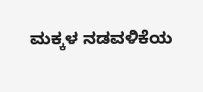ಮಕ್ಕಳ ನಡವಳಿಕೆಯ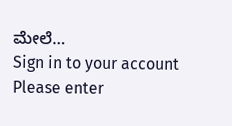ಮೇಲೆ…
Sign in to your account
Please enter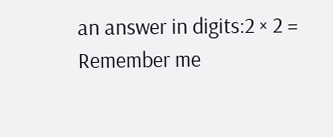an answer in digits:2 × 2 =
Remember me